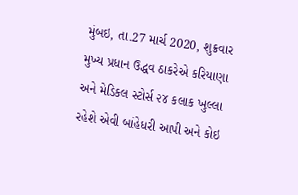મુંબઇ, તા.27 માર્ચ 2020, શુક્રવાર
મુખ્ય પ્રધાન ઉદ્ધવ ઠાકરેએ કરિયાણા અને મેડિકલ સ્ટોર્સ ૨૪ કલાક ખુલ્લા રહેશે એવી બાંહેધરી આપી અને કોઇ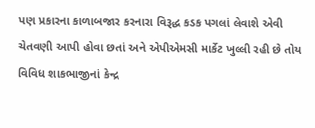પણ પ્રકારના કાળાબજાર કરનારા વિરૂદ્ધ કડક પગલાં લેવાશે એવી ચેતવણી આપી હોવા છતાં અને એપીએમસી માર્કેટ ખુલ્લી રહી છે તોય વિવિધ શાકભાજીનાં કેન્દ્ર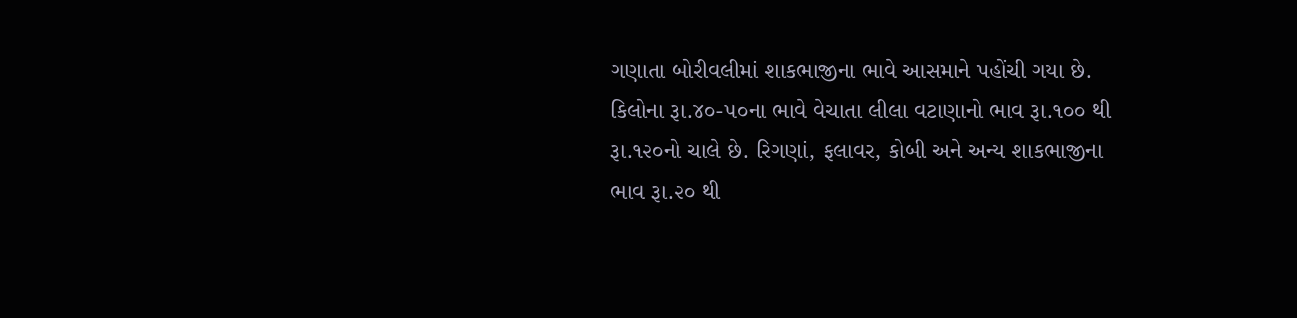ગણાતા બોરીવલીમાં શાકભાજીના ભાવે આસમાને પહોંચી ગયા છે. કિલોના રૂા.૪૦-૫૦ના ભાવે વેચાતા લીલા વટાણાનો ભાવ રૂા.૧૦૦ થી રૂા.૧૨૦નો ચાલે છે. રિગણાં, ફલાવર, કોબી અને અન્ય શાકભાજીના ભાવ રૂા.૨૦ થી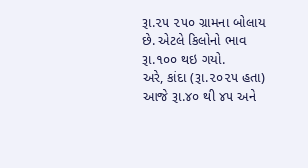રૂા.૨૫ ૨૫૦ ગ્રામના બોલાય છે. એટલે કિલોનો ભાવ રૂા.૧૦૦ થઇ ગયો.
અરે, કાંદા (રૂા.૨૦૨૫ હતા) આજે રૂા.૪૦ થી ૪૫ અને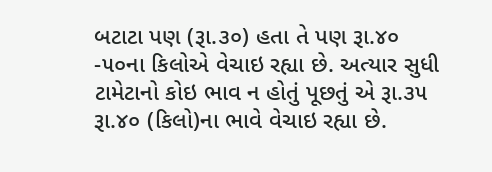બટાટા પણ (રૂા.૩૦) હતા તે પણ રૂા.૪૦ -૫૦ના કિલોએ વેચાઇ રહ્યા છે. અત્યાર સુધી ટામેટાનો કોઇ ભાવ ન હોતું પૂછતું એ રૂા.૩૫ રૂા.૪૦ (કિલો)ના ભાવે વેચાઇ રહ્યા છે.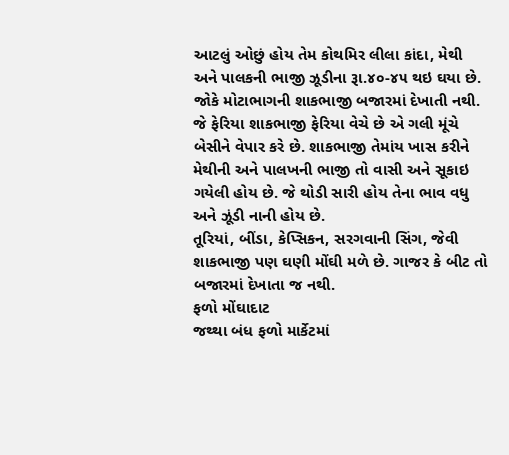આટલું ઓછું હોય તેમ કોથમિર લીલા કાંદા, મેથી અને પાલકની ભાજી ઝૂડીના રૂા.૪૦-૪૫ થઇ ઘયા છે.
જોકે મોટાભાગની શાકભાજી બજારમાં દેખાતી નથી. જે ફેરિયા શાકભાજી ફેરિયા વેચે છે એ ગલી મૂંચે બેસીને વેપાર કરે છે. શાકભાજી તેમાંય ખાસ કરીને મેથીની અને પાલખની ભાજી તો વાસી અને સૂકાઇ ગયેલી હોય છે. જે થોડી સારી હોય તેના ભાવ વધુ અને ઝૂંડી નાની હોય છે.
તૂરિયાં, બીંડા, કેપ્સિકન, સરગવાની સિંગ, જેવી શાકભાજી પણ ઘણી મોંઘી મળે છે. ગાજર કે બીટ તો બજારમાં દેખાતા જ નથી.
ફળો મોંઘાદાટ
જથ્થા બંધ ફળો માર્કેટમાં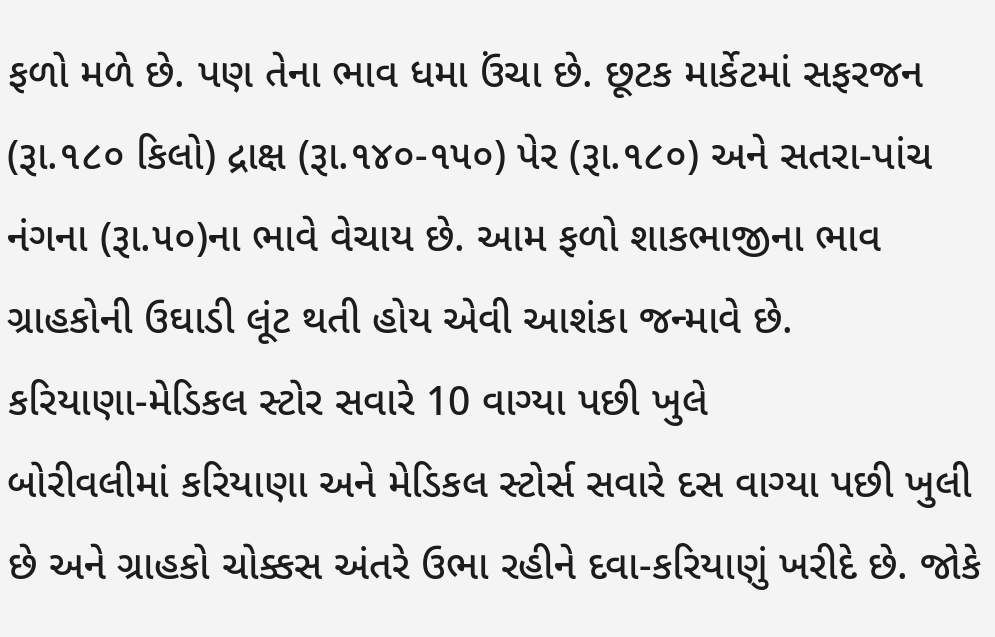ફળો મળે છે. પણ તેના ભાવ ધમા ઉંચા છે. છૂટક માર્કેટમાં સફરજન (રૂા.૧૮૦ કિલો) દ્રાક્ષ (રૂા.૧૪૦-૧૫૦) પેર (રૂા.૧૮૦) અને સતરા-પાંચ નંગના (રૂા.૫૦)ના ભાવે વેચાય છે. આમ ફળો શાકભાજીના ભાવ ગ્રાહકોની ઉઘાડી લૂંટ થતી હોય એવી આશંકા જન્માવે છે.
કરિયાણા-મેડિકલ સ્ટોર સવારે 10 વાગ્યા પછી ખુલે
બોરીવલીમાં કરિયાણા અને મેડિકલ સ્ટોર્સ સવારે દસ વાગ્યા પછી ખુલી છે અને ગ્રાહકો ચોક્કસ અંતરે ઉભા રહીને દવા-કરિયાણું ખરીદે છે. જોકે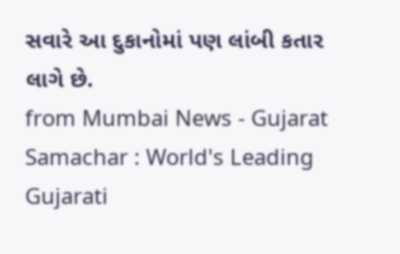સવારે આ દુકાનોમાં પણ લાંબી કતાર લાગે છે.
from Mumbai News - Gujarat Samachar : World's Leading Gujarati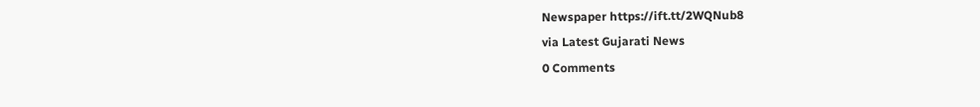Newspaper https://ift.tt/2WQNub8
via Latest Gujarati News
0 Comments